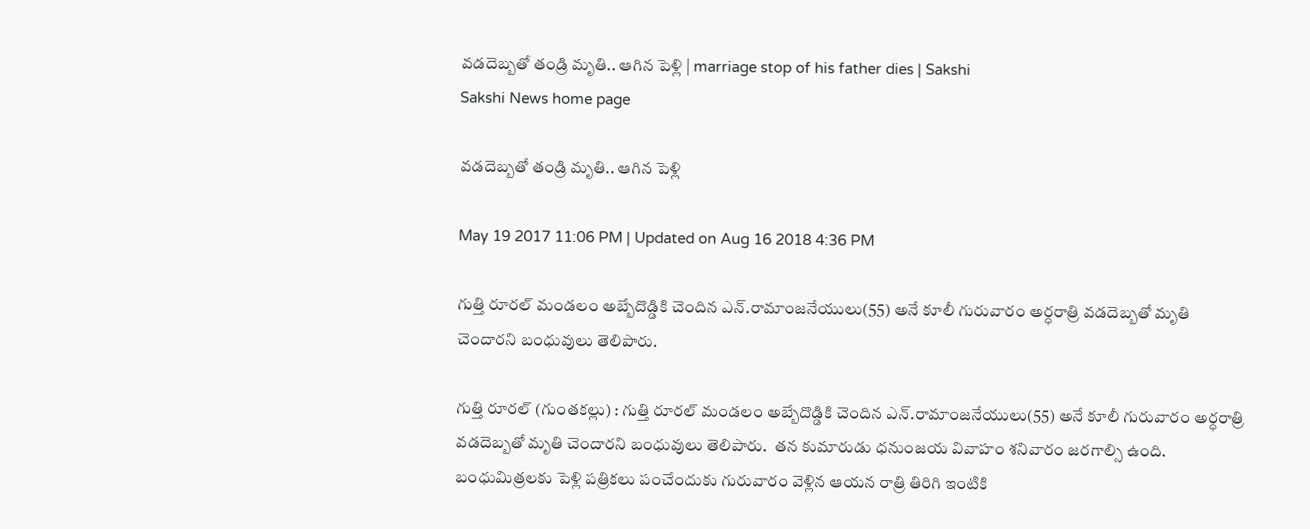వడదెబ్బతో తండ్రి మృతి.. ఆగిన పెళ్లి | marriage stop of his father dies | Sakshi
Sakshi News home page

వడదెబ్బతో తండ్రి మృతి.. ఆగిన పెళ్లి

May 19 2017 11:06 PM | Updated on Aug 16 2018 4:36 PM

గుత్తి రూరల్‌ మండలం అబ్బేదొడ్డికి చెందిన ఎన్‌.రామాంజనేయులు(55) అనే కూలీ గురువారం అర్ధరాత్రి వడదెబ్బతో మృతి చెందారని బంధువులు తెలిపారు.

గుత్తి రూరల్‌ (గుంతకల్లు) : గుత్తి రూరల్‌ మండలం అబ్బేదొడ్డికి చెందిన ఎన్‌.రామాంజనేయులు(55) అనే కూలీ గురువారం అర్ధరాత్రి వడదెబ్బతో మృతి చెందారని బంధువులు తెలిపారు.  తన కుమారుడు ధనుంజయ వివాహం శనివారం జరగాల్సి ఉంది. బంధుమిత్రలకు పెళ్లి పత్రికలు పంచేందుకు గురువారం వెళ్లిన ఆయన రాత్రి తిరిగి ఇంటికి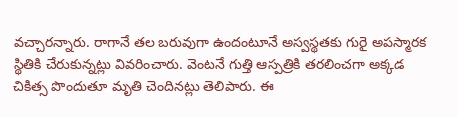వచ్చారన్నారు. రాగానే తల బరువుగా ఉందంటూనే అస్వస్థతకు గురై అపస్మారక స్థితికి చేరుకున్నట్లు వివరించారు. వెంటనే గుత్తి ఆస్పత్రికి తరలించగా అక్కడ చికిత్స పొందుతూ మృతి చెందినట్లు తెలిపారు. ఈ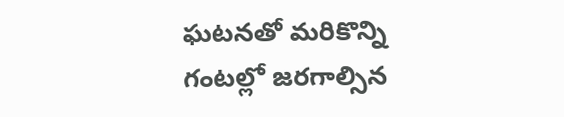ఘటనతో మరికొన్ని గంటల్లో జరగాల్సిన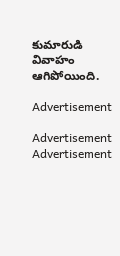కుమారుడి వివాహం ఆగిపోయింది.

Advertisement

Advertisement
Advertisement